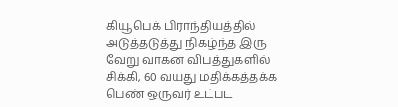கியூபெக் பிராந்தியத்தில் அடுத்தடுத்து நிகழ்ந்த இரு வேறு வாகன விபத்துகளில் சிக்கி, 60 வயது மதிக்கத்தக்க பெண் ஒருவர் உட்பட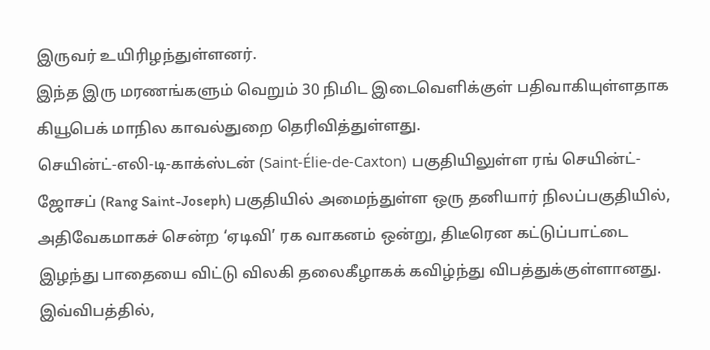இருவர் உயிரிழந்துள்ளனர்.
இந்த இரு மரணங்களும் வெறும் 30 நிமிட இடைவெளிக்குள் பதிவாகியுள்ளதாக கியூபெக் மாநில காவல்துறை தெரிவித்துள்ளது.
செயின்ட்-எலி-டி-காக்ஸ்டன் (Saint-Élie-de-Caxton) பகுதியிலுள்ள ரங் செயின்ட்-ஜோசப் (Rang Saint-Joseph) பகுதியில் அமைந்துள்ள ஒரு தனியார் நிலப்பகுதியில், அதிவேகமாகச் சென்ற ‘ஏடிவி’ ரக வாகனம் ஒன்று, திடீரென கட்டுப்பாட்டை இழந்து பாதையை விட்டு விலகி தலைகீழாகக் கவிழ்ந்து விபத்துக்குள்ளானது.
இவ்விபத்தில்,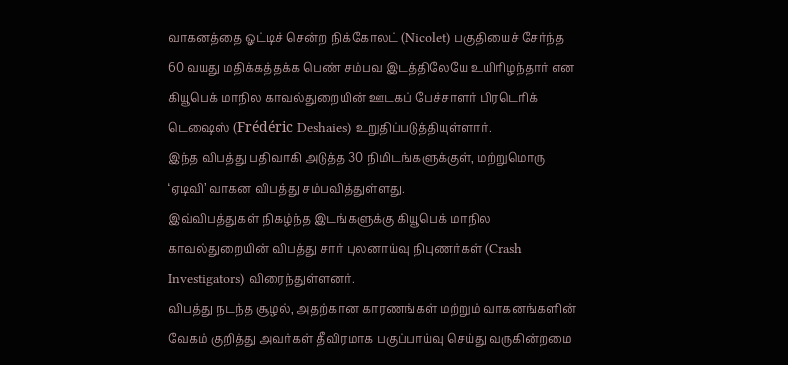வாகனத்தை ஓட்டிச் சென்ற நிக்கோலட் (Nicolet) பகுதியைச் சேர்ந்த 60 வயது மதிக்கத்தக்க பெண் சம்பவ இடத்திலேயே உயிரிழந்தார் என கியூபெக் மாநில காவல்துறையின் ஊடகப் பேச்சாளர் பிரடெரிக் டெஷைஸ் (Frédéric Deshaies) உறுதிப்படுத்தியுள்ளார்.
இந்த விபத்து பதிவாகி அடுத்த 30 நிமிடங்களுக்குள், மற்றுமொரு ‘ஏடிவி’ வாகன விபத்து சம்பவித்துள்ளது.
இவ்விபத்துகள் நிகழ்ந்த இடங்களுக்கு கியூபெக் மாநில காவல்துறையின் விபத்து சார் புலனாய்வு நிபுணர்கள் (Crash Investigators) விரைந்துள்ளனர்.
விபத்து நடந்த சூழல், அதற்கான காரணங்கள் மற்றும் வாகனங்களின் வேகம் குறித்து அவர்கள் தீவிரமாக பகுப்பாய்வு செய்து வருகின்றமை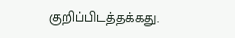குறிப்பிடத்தக்கது.